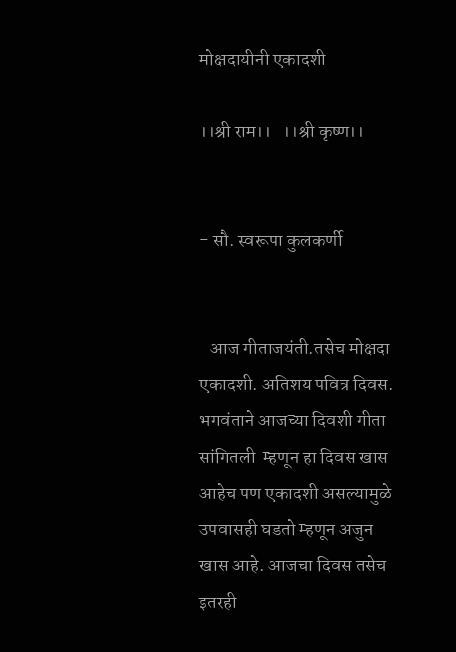मोक्षदायीनी एकादशी

।।श्री राम।।   ।।श्री कृष्ण।।


- सौ. स्वरूपा कुलकर्णी


   आज गीताजयंती.तसेच मोक्षदा एकादशी. अतिशय पवित्र दिवस. भगवंताने आजच्या दिवशी गीता सांगितली  म्हणून हा दिवस खास आहेच पण एकादशी असल्यामुळे उपवासही घडतो म्हणून अजुन खास आहे. आजचा दिवस तसेच इतरही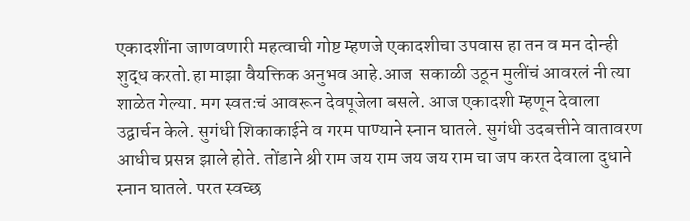एकादशींना जाणवणारी महत्वाची गोष्ट म्हणजे एकादशीचा उपवास हा तन व मन दोन्ही शुद्ध करतो.हा माझा वैयक्तिक अनुभव आहे.आज  सकाळी उठून मुलींचं आवरलं नी त्या शाळेत गेल्या. मग स्वतःचं आवरून देवपूजेला बसले. आज एकादशी म्हणून देवाला उद्वार्चन केले. सुगंधी शिकाकाईने व गरम पाण्याने स्नान घातले. सुगंधी उदबत्तीने वातावरण आधीच प्रसन्न झाले होते. तोंडाने श्री राम जय राम जय जय राम चा जप करत देवाला दुधाने स्नान घातले. परत स्वच्छ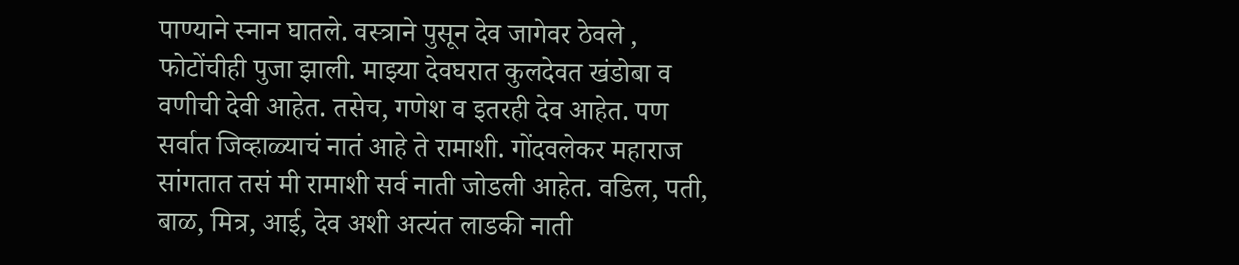पाण्याने स्नान घातले. वस्त्राने पुसून देव जागेवर ठेवले , फोटोंचीही पुजा झाली. माझ्या देवघरात कुलदेवत खंडोबा व वणीची देवी आहेत. तसेच, गणेश व इतरही देव आहेत. पण सर्वात जिव्हाळ्याचं नातं आहे ते रामाशी. गोंदवलेकर महाराज सांगतात तसं मी रामाशी सर्व नाती जोडली आहेत. वडिल, पती, बाळ, मित्र, आई, देव अशी अत्यंत लाडकी नाती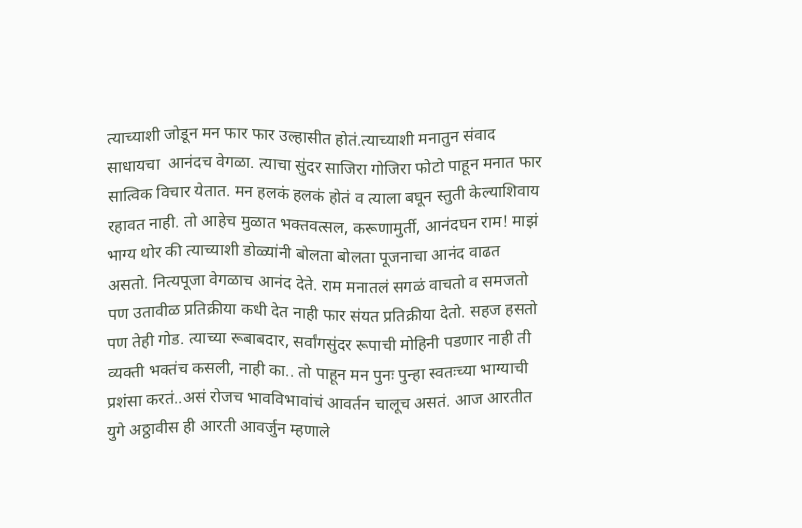त्याच्याशी जोडून मन फार फार उल्हासीत होतं.त्याच्याशी मनातुन संवाद साधायचा  आनंदच वेगळा. त्याचा सुंदर साजिरा गोजिरा फोटो पाहून मनात फार सात्विक विचार येतात. मन हलकं हलकं होतं व त्याला बघून स्तुती केल्याशिवाय रहावत नाही. तो आहेच मुळात भक्तवत्सल, करूणामुर्ती, आनंदघन राम! माझं भाग्य थोर की त्याच्याशी डोळ्यांनी बोलता बोलता पूजनाचा आनंद वाढत असतो. नित्यपूजा वेगळाच आनंद देते. राम मनातलं सगळं वाचतो व समजतो पण उतावीळ प्रतिक्रीया कधी देत नाही फार संयत प्रतिक्रीया देतो. सहज हसतो पण तेही गोड. त्याच्या रूबाबदार, सर्वांगसुंदर रूपाची मोहिनी पडणार नाही ती व्यक्ती भक्तंच कसली, नाही का.. तो पाहून मन पुनः पुन्हा स्वतःच्या भाग्याची प्रशंसा करतं..असं रोजच भावविभावांचं आवर्तन चालूच असतं. आज आरतीत युगे अठ्ठावीस ही आरती आवर्जुन म्हणाले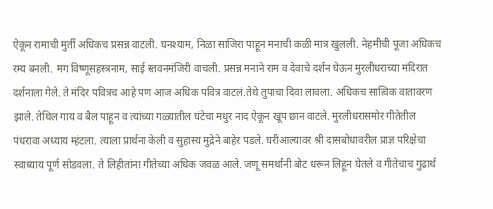ऐकून रामाची मुर्ती अधिकच प्रसन्न वाटली. घनश्याम, निळा साजिरा पाहून मनाची कळी मात्र खुलली. नेहमीची पूजा अधिकच रम्य बनली. मग विष्णूसहस्त्रनाम, साई स्तवनमंजिरी वाचली. प्रसन्न मनाने राम व देवाचे दर्शन घेऊन मुरलीधराच्या मंदिरात दर्शनाला गेले. ते मंदिर पवित्रच आहे पण आज अधिक पवित्र वाटलं.तेथे तुपाचा दिवा लावला. अधिकच सात्विक वातावरण झाले. तेथिल गाय व बैल पाहून व त्यांच्या गळ्यातील घंटेचा मधुर नाद ऐकून खूप छान वाटले. मुरलीधरासमोर गीतेतील पंधरावा अध्याय म्हंटला. त्याला प्रार्थना केली व सुहास्य मुद्रेने बाहेर पडले. घरीआल्यावर श्री दासबोधावरील प्राज्ञ परिक्षेचा स्वाध्याय पूर्ण सोडवला. ते लिहीतांना गीतेच्या अधिक जवळ आले. जणू समर्थांनी बोट धरून लिहून घेतले व गीतेचाच गुढार्थ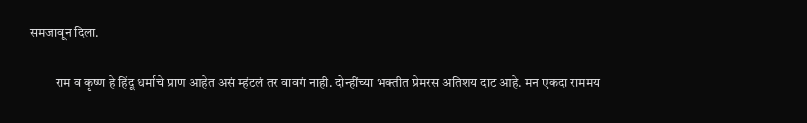समजावून दिला.

          राम व कृष्ण हे हिंदू धर्माचे प्राण आहेत असं म्हंटलं तर वावगं नाही. दोन्हींच्या भक्तीत प्रेमरस अतिशय दाट आहे. मन एकदा राममय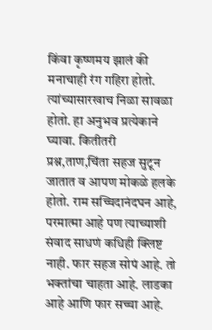किंवा कृष्णमय झालं की मनाचाही रंग गहिरा होतो. त्यांच्यासारखाच निळा सावळा होतो. हा अनुभव प्रत्येकाने घ्यावा. कितीतरी प्रश्न,ताण,चिंता सहज सुटून जातात व आपण मोकळे हलके होतो. राम सच्चिदानंदघन आहे, परमात्मा आहे पण त्याच्याशी संवाद साधणं कधिही क्लिष्ट नाही. फार सहज सोपं आहे. तो भक्तांचा चाहता आहे. लाडका आहे आणि फार सच्चा आहे.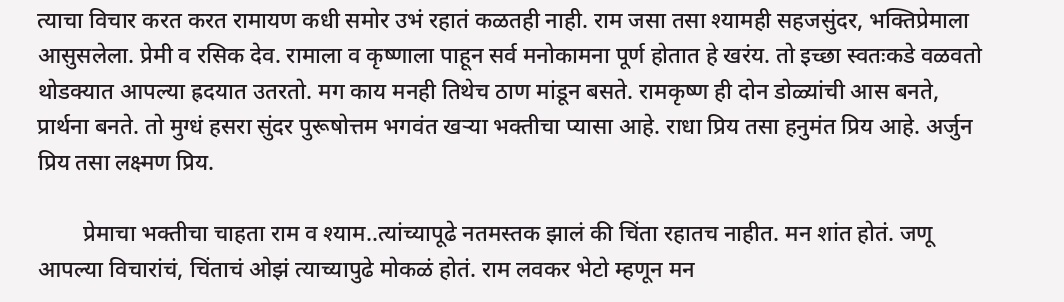त्याचा विचार करत करत रामायण कधी समोर उभं रहातं कळतही नाही. राम जसा तसा श्यामही सहजसुंदर, भक्तिप्रेमाला आसुसलेला. प्रेमी व रसिक देव. रामाला व कृष्णाला पाहून सर्व मनोकामना पूर्ण होतात हे खरंय. तो इच्छा स्वतःकडे वळवतो थोडक्यात आपल्या ह्रदयात उतरतो. मग काय मनही तिथेच ठाण मांडून बसते. रामकृष्ण ही दोन डोळ्यांची आस बनते, प्रार्थना बनते. तो मुग्धं हसरा सुंदर पुरूषोत्तम भगवंत खऱ्या भक्तीचा प्यासा आहे. राधा प्रिय तसा हनुमंत प्रिय आहे. अर्जुन प्रिय तसा लक्ष्मण प्रिय.

        प्रेमाचा भक्तीचा चाहता राम व श्याम..त्यांच्यापूढे नतमस्तक झालं की चिंता रहातच नाहीत. मन शांत होतं. जणू आपल्या विचारांचं, चिंताचं ओझं त्याच्यापुढे मोकळं होतं. राम लवकर भेटो म्हणून मन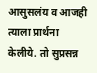आसुसलंय व आजही त्याला प्रार्थना केलीये. तो सुप्रसन्न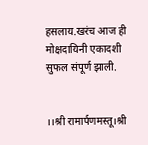हसलाय.खरंच आज ही मोक्षदायिनी एकादशी सुफल संपूर्ण झाली.


।।श्री रामार्पणमस्तू।श्री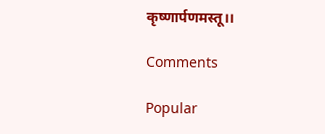कृष्णार्पणमस्तू।।

Comments

Popular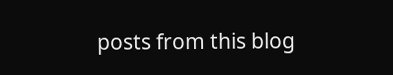posts from this blog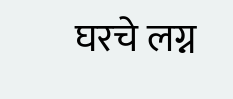घरचे लग्न